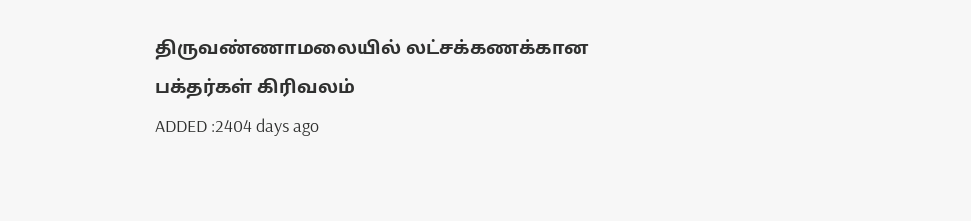திருவண்ணாமலையில் லட்சக்கணக்கான பக்தர்கள் கிரிவலம்
ADDED :2404 days ago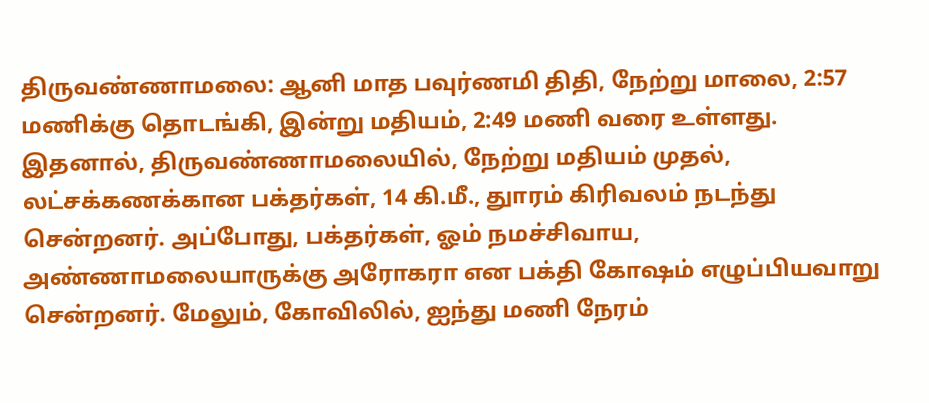திருவண்ணாமலை: ஆனி மாத பவுர்ணமி திதி, நேற்று மாலை, 2:57 மணிக்கு தொடங்கி, இன்று மதியம், 2:49 மணி வரை உள்ளது.
இதனால், திருவண்ணாமலையில், நேற்று மதியம் முதல், லட்சக்கணக்கான பக்தர்கள், 14 கி.மீ., துாரம் கிரிவலம் நடந்து சென்றனர். அப்போது, பக்தர்கள், ஓம் நமச்சிவாய, அண்ணாமலையாருக்கு அரோகரா என பக்தி கோஷம் எழுப்பியவாறு சென்றனர். மேலும், கோவிலில், ஐந்து மணி நேரம்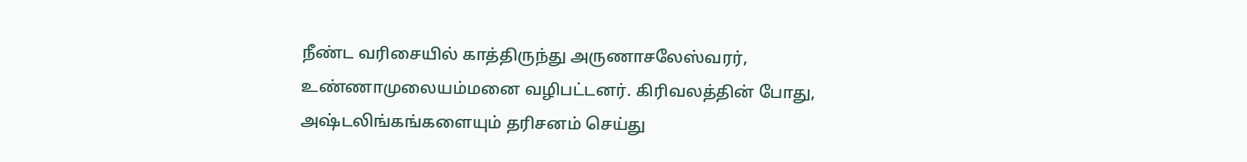நீண்ட வரிசையில் காத்திருந்து அருணாசலேஸ்வரர், உண்ணாமுலையம்மனை வழிபட்டனர். கிரிவலத்தின் போது, அஷ்டலிங்கங்களையும் தரிசனம் செய்து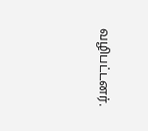வழிபட்டனர்.